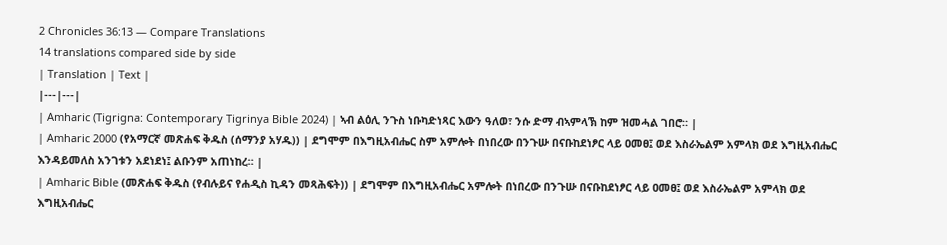2 Chronicles 36:13 — Compare Translations
14 translations compared side by side
| Translation | Text |
|---|---|
| Amharic (Tigrigna: Contemporary Tigrinya Bible 2024) | ኣብ ልዕሊ ንጉስ ነቡካድነጻር እውን ዓለወ፣ ንሱ ድማ ብኣምላኽ ከም ዝመሓል ገበሮ። |
| Amharic 2000 (የአማርኛ መጽሐፍ ቅዱስ (ሰማንያ አሃዱ)) | ደግሞም በእግዚአብሔር ስም አምሎት በነበረው በንጉሡ በናቡከደነፆር ላይ ዐመፀ፤ ወደ እስራኤልም አምላክ ወደ እግዚአብሔር እንዳይመለስ አንገቱን አደነደነ፤ ልቡንም አጠነከረ። |
| Amharic Bible (መጽሐፍ ቅዱስ (የብሉይና የሐዲስ ኪዳን መጻሕፍት)) | ደግሞም በእግዚአብሔር አምሎት በነበረው በንጉሡ በናቡከደነፆር ላይ ዐመፀ፤ ወደ እስራኤልም አምላክ ወደ እግዚአብሔር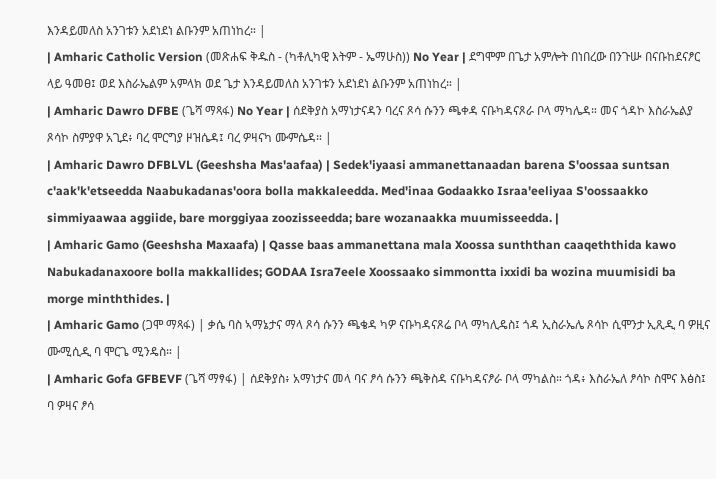እንዳይመለስ አንገቱን አደነደነ ልቡንም አጠነከረ። |
| Amharic Catholic Version (መጽሐፍ ቅዱስ - (ካቶሊካዊ እትም - ኤማሁስ)) No Year | ደግሞም በጌታ አምሎት በነበረው በንጉሡ በናቡከደናፆር ላይ ዓመፀ፤ ወደ እስራኤልም አምላክ ወደ ጌታ እንዳይመለስ አንገቱን አደነደነ ልቡንም አጠነከረ። |
| Amharic Dawro DFBE (ጌሻ ማጻፋ) No Year | ሰደቅያስ አማነታናዳን ባረና ጾሳ ሱንን ጫቀዳ ናቡካዳናጾራ ቦላ ማካሌዳ። መና ጎዳኮ እስራኤልያ ጾሳኮ ስምያዋ አጊደ፥ ባረ ሞርግያ ዞዝሴዳ፤ ባረ ዎዛናካ ሙምሴዳ። |
| Amharic Dawro DFBLVL (Geeshsha Mas'aafaa) | Sedek'iyaasi ammanettanaadan barena S'oossaa suntsan c'aak'k'etseedda Naabukadanas'oora bolla makkaleedda. Med'inaa Godaakko Israa'eeliyaa S'oossaakko simmiyaawaa aggiide, bare morggiyaa zoozisseedda; bare wozanaakka muumisseedda. |
| Amharic Gamo (Geeshsha Maxaafa) | Qasse baas ammanettana mala Xoossa sunththan caaqeththida kawo Nabukadanaxoore bolla makkallides; GODAA Isra7eele Xoossaako simmontta ixxidi ba wozina muumisidi ba morge minththides. |
| Amharic Gamo (ጋሞ ማጻፋ) | ቃሴ ባስ ኣማኔታና ማላ ጾሳ ሱንን ጫቄዳ ካዎ ናቡካዳናጾሬ ቦላ ማካሊዴስ፤ ጎዳ ኢስራኤሌ ጾሳኮ ሲሞንታ ኢጺዲ ባ ዎዚና ሙሚሲዲ ባ ሞርጌ ሚንዴስ። |
| Amharic Gofa GFBEVF (ጌሻ ማፃፋ) | ሰደቅያስ፥ አማነታና መላ ባና ፆሳ ሱንን ጫቅስዳ ናቡካዳናፆራ ቦላ ማካልስ። ጎዳ፥ እስራኤለ ፆሳኮ ስሞና እፅስ፤ ባ ዎዛና ፆሳ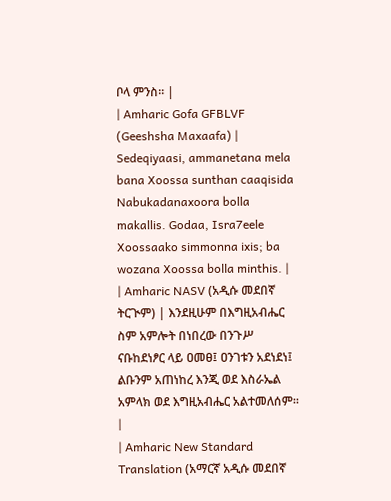ቦላ ምንስ። |
| Amharic Gofa GFBLVF (Geeshsha Maxaafa) | Sedeqiyaasi, ammanetana mela bana Xoossa sunthan caaqisida Nabukadanaxoora bolla makallis. Godaa, Isra7eele Xoossaako simmonna ixis; ba wozana Xoossa bolla minthis. |
| Amharic NASV (አዲሱ መደበኛ ትርጒም) | እንደዚሁም በእግዚአብሔር ስም አምሎት በነበረው በንጉሥ ናቡከደነፆር ላይ ዐመፀ፤ ዐንገቱን አደነደነ፤ ልቡንም አጠነከረ እንጂ ወደ እስራኤል አምላክ ወደ እግዚአብሔር አልተመለሰም። |
| Amharic New Standard Translation (አማርኛ አዲሱ መደበኛ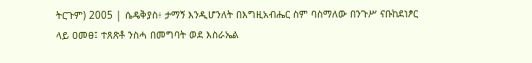ትርጉም) 2005 | ሴዴቅያስ፥ ታማኝ እንዲሆንለት በእግዚአብሔር ስም ባስማለው በንጉሥ ናቡከደነፆር ላይ ዐመፀ፤ ተጸጽቶ ንስሓ በመግባት ወደ እስራኤል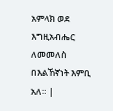አምላክ ወደ እግዚአብሔር ለመመለስ በእልኸኛነት እምቢ አለ። |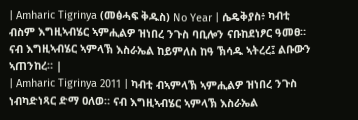| Amharic Tigrinya (መፅሓፍ ቅዱስ) No Year | ሴዴቅያስ፥ ካብቲ ብስም እግዚኣብሄር ኣምሒልዎ ዝነበረ ንጉስ ባቢሎን ናቡከደነፆር ዓመፀ። ናብ እግዚኣብሄር ኣምላኽ እስራኤል ከይምለስ ከዓ ኽሳዱ ኣትረረ፤ ልቡውን ኣጠንከረ። |
| Amharic Tigrinya 2011 | ካብቲ ብኣምላኽ ኣምሒልዎ ዝነበረ ንጉስ ነብካድነጻር ድማ ዐለወ። ናብ እግዚኣብሄር ኣምላኽ እስራኤል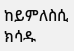ከይምለስሲ ክሳዱ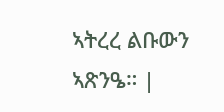ኣትረረ ልቡውን ኣጽንዔ። |